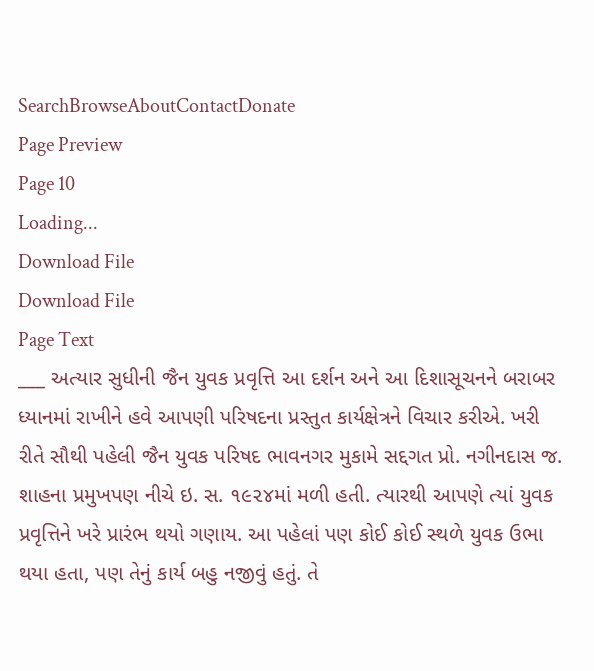SearchBrowseAboutContactDonate
Page Preview
Page 10
Loading...
Download File
Download File
Page Text
___ અત્યાર સુધીની જૈન યુવક પ્રવૃત્તિ આ દર્શન અને આ દિશાસૂચનને બરાબર ધ્યાનમાં રાખીને હવે આપણી પરિષદના પ્રસ્તુત કાર્યક્ષેત્રને વિચાર કરીએ. ખરી રીતે સૌથી પહેલી જૈન યુવક પરિષદ ભાવનગર મુકામે સદ્દગત પ્રો. નગીનદાસ જ. શાહના પ્રમુખપણ નીચે ઇ. સ. ૧૯૨૪માં મળી હતી. ત્યારથી આપણે ત્યાં યુવક પ્રવૃત્તિને ખરે પ્રારંભ થયો ગણાય. આ પહેલાં પણ કોઈ કોઈ સ્થળે યુવક ઉભા થયા હતા, પણ તેનું કાર્ય બહુ નજીવું હતું. તે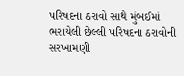પરિષદના ઠરાવો સાથે મુંબઈમાં ભરાયેલી છેલ્લી પરિષદના ઠરાવોની સરખામણી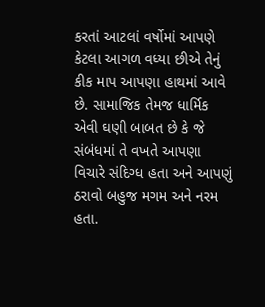કરતાં આટલાં વર્ષોમાં આપણે કેટલા આગળ વધ્યા છીએ તેનું કીક માપ આપણા હાથમાં આવે છે. સામાજિક તેમજ ધાર્મિક એવી ઘણી બાબત છે કે જે સંબંધમાં તે વખતે આપણા વિચારે સંદિગ્ધ હતા અને આપણું ઠરાવો બહુજ મગમ અને નરમ હતા.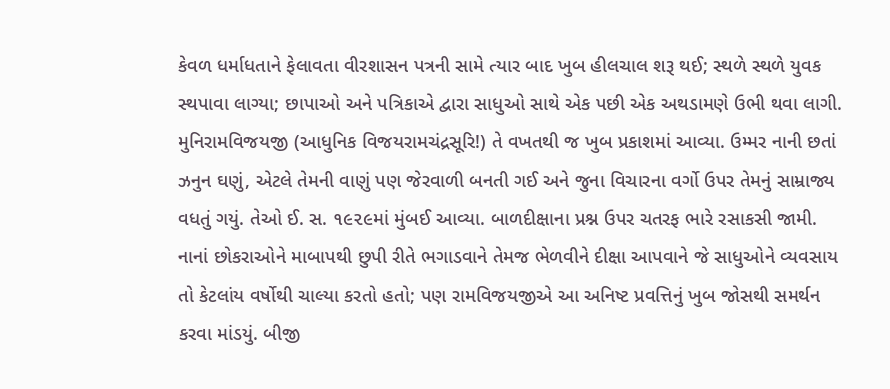કેવળ ધર્માધતાને ફેલાવતા વીરશાસન પત્રની સામે ત્યાર બાદ ખુબ હીલચાલ શરૂ થઈ; સ્થળે સ્થળે યુવક સ્થપાવા લાગ્યા; છાપાઓ અને પત્રિકાએ દ્વારા સાધુઓ સાથે એક પછી એક અથડામણે ઉભી થવા લાગી. મુનિરામવિજયજી (આધુનિક વિજયરામચંદ્રસૂરિ!) તે વખતથી જ ખુબ પ્રકાશમાં આવ્યા. ઉમ્મર નાની છતાં ઝનુન ઘણું, એટલે તેમની વાણું પણ જેરવાળી બનતી ગઈ અને જુના વિચારના વર્ગો ઉપર તેમનું સામ્રાજ્ય વધતું ગયું. તેઓ ઈ. સ. ૧૯૨૯માં મુંબઈ આવ્યા. બાળદીક્ષાના પ્રશ્ન ઉપર ચતરફ ભારે રસાકસી જામી. નાનાં છોકરાઓને માબાપથી છુપી રીતે ભગાડવાને તેમજ ભેળવીને દીક્ષા આપવાને જે સાધુઓને વ્યવસાય તો કેટલાંય વર્ષોથી ચાલ્યા કરતો હતો; પણ રામવિજયજીએ આ અનિષ્ટ પ્રવત્તિનું ખુબ જોસથી સમર્થન કરવા માંડયું. બીજી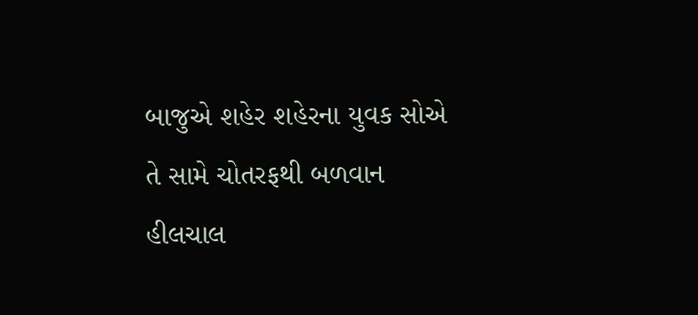બાજુએ શહેર શહેરના યુવક સોએ તે સામે ચોતરફથી બળવાન હીલચાલ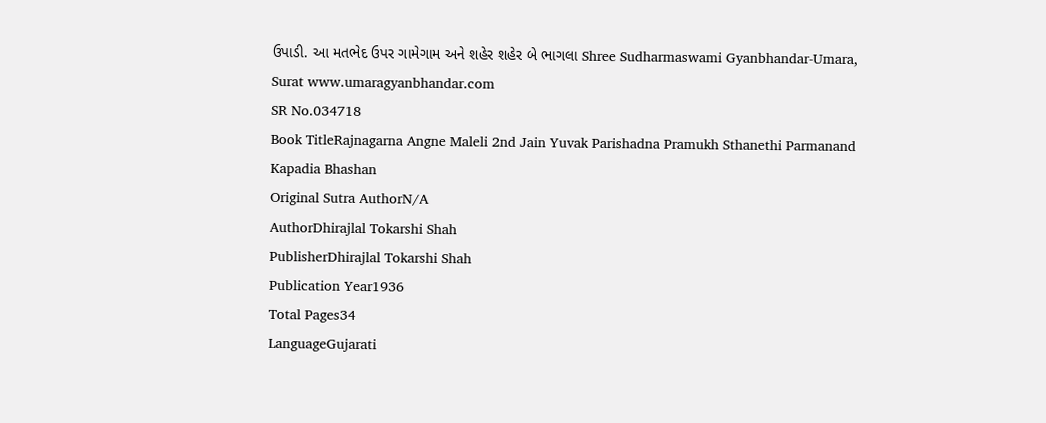ઉપાડી. આ મતભેદ ઉપર ગામેગામ અને શહેર શહેર બે ભાગલા Shree Sudharmaswami Gyanbhandar-Umara, Surat www.umaragyanbhandar.com
SR No.034718
Book TitleRajnagarna Angne Maleli 2nd Jain Yuvak Parishadna Pramukh Sthanethi Parmanand Kapadia Bhashan
Original Sutra AuthorN/A
AuthorDhirajlal Tokarshi Shah
PublisherDhirajlal Tokarshi Shah
Publication Year1936
Total Pages34
LanguageGujarati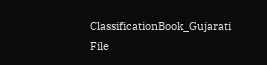ClassificationBook_Gujarati
File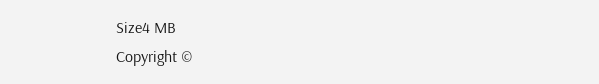Size4 MB
Copyright ©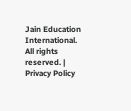Jain Education International. All rights reserved. | Privacy Policy